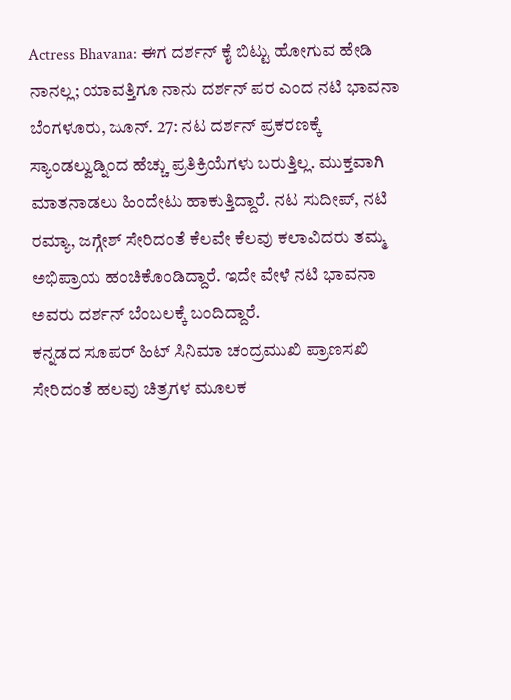Actress Bhavana: ಈಗ ದರ್ಶನ್ ಕೈ ಬಿಟ್ಟು ಹೋಗುವ ಹೇಡಿ ನಾನಲ್ಲ; ಯಾವತ್ತಿಗೂ ನಾನು ದರ್ಶನ್ ಪರ ಎಂದ ನಟಿ ಭಾವನಾ
ಬೆಂಗಳೂರು, ಜೂನ್. 27: ನಟ ದರ್ಶನ್ ಪ್ರಕರಣಕ್ಕೆ ಸ್ಯಾಂಡಲ್ವುಡ್ನಿಂದ ಹೆಚ್ಚು ಪ್ರತಿಕ್ರಿಯೆಗಳು ಬರುತ್ತಿಲ್ಲ. ಮುಕ್ತವಾಗಿ ಮಾತನಾಡಲು ಹಿಂದೇಟು ಹಾಕುತ್ತಿದ್ದಾರೆ. ನಟ ಸುದೀಪ್, ನಟಿ ರಮ್ಯಾ, ಜಗ್ಗೇಶ್ ಸೇರಿದಂತೆ ಕೆಲವೇ ಕೆಲವು ಕಲಾವಿದರು ತಮ್ಮ ಅಭಿಪ್ರಾಯ ಹಂಚಿಕೊಂಡಿದ್ದಾರೆ. ಇದೇ ವೇಳೆ ನಟಿ ಭಾವನಾ ಅವರು ದರ್ಶನ್ ಬೆಂಬಲಕ್ಕೆ ಬಂದಿದ್ದಾರೆ.
ಕನ್ನಡದ ಸೂಪರ್ ಹಿಟ್ ಸಿನಿಮಾ ಚಂದ್ರಮುಖಿ ಪ್ರಾಣಸಖಿ ಸೇರಿದಂತೆ ಹಲವು ಚಿತ್ರಗಳ ಮೂಲಕ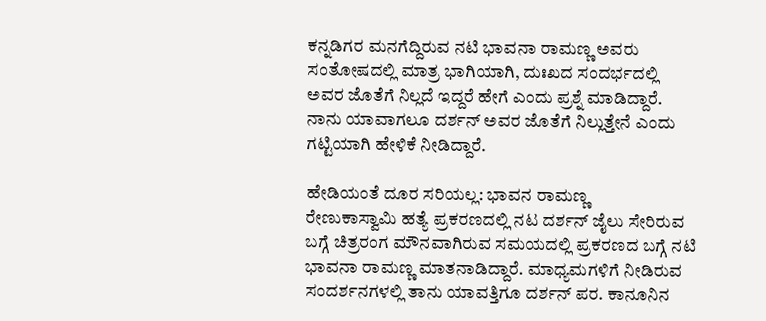ಕನ್ನಡಿಗರ ಮನಗೆದ್ದಿರುವ ನಟಿ ಭಾವನಾ ರಾಮಣ್ಣ ಅವರು ಸಂತೋಷದಲ್ಲಿ ಮಾತ್ರ ಭಾಗಿಯಾಗಿ, ದುಃಖದ ಸಂದರ್ಭದಲ್ಲಿ ಅವರ ಜೊತೆಗೆ ನಿಲ್ಲದೆ ಇದ್ದರೆ ಹೇಗೆ ಎಂದು ಪ್ರಶ್ನೆ ಮಾಡಿದ್ದಾರೆ. ನಾನು ಯಾವಾಗಲೂ ದರ್ಶನ್ ಅವರ ಜೊತೆಗೆ ನಿಲ್ಲುತ್ತೇನೆ ಎಂದು ಗಟ್ಟಿಯಾಗಿ ಹೇಳಿಕೆ ನೀಡಿದ್ದಾರೆ.

ಹೇಡಿಯಂತೆ ದೂರ ಸರಿಯಲ್ಲ: ಭಾವನ ರಾಮಣ್ಣ
ರೇಣುಕಾಸ್ವಾಮಿ ಹತ್ಯೆ ಪ್ರಕರಣದಲ್ಲಿ ನಟ ದರ್ಶನ್ ಜೈಲು ಸೇರಿರುವ ಬಗ್ಗೆ ಚಿತ್ರರಂಗ ಮೌನವಾಗಿರುವ ಸಮಯದಲ್ಲಿ ಪ್ರಕರಣದ ಬಗ್ಗೆ ನಟಿ ಭಾವನಾ ರಾಮಣ್ಣ ಮಾತನಾಡಿದ್ದಾರೆ. ಮಾಧ್ಯಮಗಳಿಗೆ ನೀಡಿರುವ ಸಂದರ್ಶನಗಳಲ್ಲಿ ತಾನು ಯಾವತ್ತಿಗೂ ದರ್ಶನ್ ಪರ. ಕಾನೂನಿನ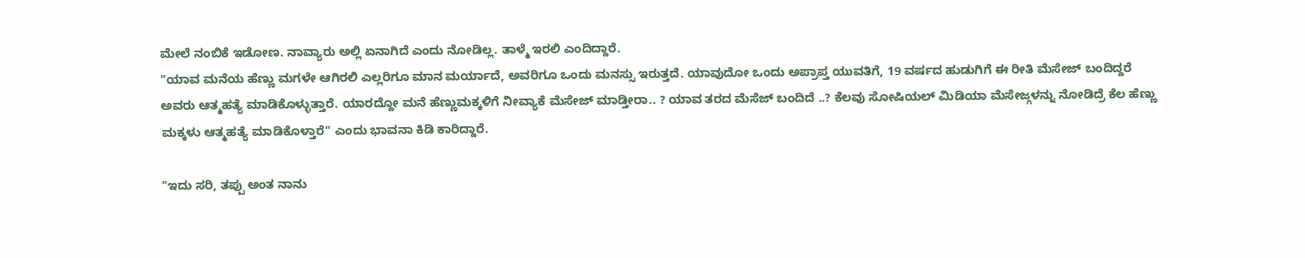ಮೇಲೆ ನಂಬಿಕೆ ಇಡೋಣ. ನಾವ್ಯಾರು ಅಲ್ಲಿ ಏನಾಗಿದೆ ಎಂದು ನೋಡಿಲ್ಲ. ತಾಳ್ಮೆ ಇರಲಿ ಎಂದಿದ್ದಾರೆ.
"ಯಾವ ಮನೆಯ ಹೆಣ್ಣು ಮಗಳೇ ಆಗಿರಲಿ ಎಲ್ಲರಿಗೂ ಮಾನ ಮರ್ಯಾದೆ, ಅವರಿಗೂ ಒಂದು ಮನಸ್ಸು ಇರುತ್ತದೆ. ಯಾವುದೋ ಒಂದು ಅಪ್ರಾಪ್ತ ಯುವತಿಗೆ, 19 ವರ್ಷದ ಹುಡುಗಿಗೆ ಈ ರೀತಿ ಮೆಸೇಜ್ ಬಂದಿದ್ದರೆ ಅವರು ಆತ್ಮಹತ್ಯೆ ಮಾಡಿಕೊಳ್ಳುತ್ತಾರೆ. ಯಾರದ್ದೋ ಮನೆ ಹೆಣ್ಣುಮಕ್ಕಳಿಗೆ ನೀವ್ಯಾಕೆ ಮೆಸೇಜ್ ಮಾಡ್ತೀರಾ.. ? ಯಾವ ತರದ ಮೆಸೆಜ್ ಬಂದಿದೆ ..? ಕೆಲವು ಸೋಷಿಯಲ್ ಮಿಡಿಯಾ ಮೆಸೇಜ್ಗಳನ್ನು ನೋಡಿದ್ರೆ ಕೆಲ ಹೆಣ್ಣು ಮಕ್ಕಳು ಆತ್ಮಹತ್ಯೆ ಮಾಡಿಕೊಳ್ತಾರೆ" ಎಂದು ಭಾವನಾ ಕಿಡಿ ಕಾರಿದ್ದಾರೆ.

"ಇದು ಸರಿ, ತಪ್ಪು ಅಂತ ನಾನು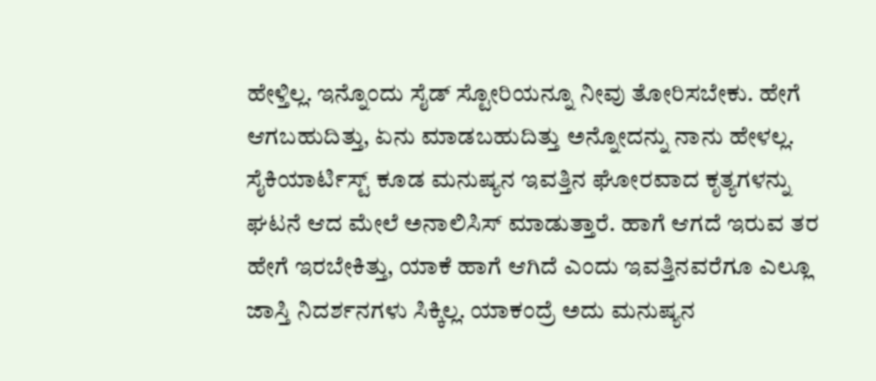ಹೇಳ್ತಿಲ್ಲ. ಇನ್ನೊಂದು ಸೈಡ್ ಸ್ಟೋರಿಯನ್ನೂ ನೀವು ತೋರಿಸಬೇಕು. ಹೇಗೆ ಆಗಬಹುದಿತ್ತು, ಏನು ಮಾಡಬಹುದಿತ್ತು ಅನ್ನೋದನ್ನು ನಾನು ಹೇಳಲ್ಲ. ಸೈಕಿಯಾರ್ಟಿಸ್ಟ್ ಕೂಡ ಮನುಷ್ಯನ ಇವತ್ತಿನ ಘೋರವಾದ ಕೃತ್ಯಗಳನ್ನು ಘಟನೆ ಆದ ಮೇಲೆ ಅನಾಲಿಸಿಸ್ ಮಾಡುತ್ತಾರೆ. ಹಾಗೆ ಆಗದೆ ಇರುವ ತರ ಹೇಗೆ ಇರಬೇಕಿತ್ತು, ಯಾಕೆ ಹಾಗೆ ಆಗಿದೆ ಎಂದು ಇವತ್ತಿನವರೆಗೂ ಎಲ್ಲೂ ಜಾಸ್ತಿ ನಿದರ್ಶನಗಳು ಸಿಕ್ಕಿಲ್ಲ. ಯಾಕಂದ್ರೆ ಅದು ಮನುಷ್ಯನ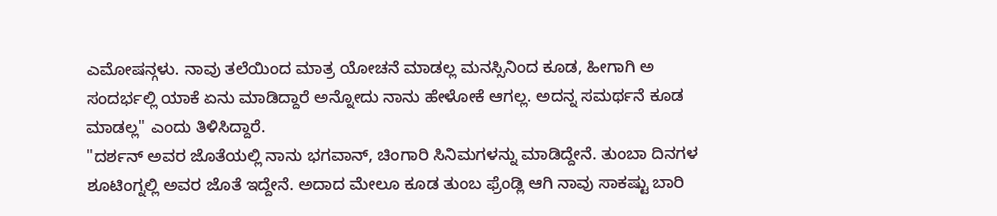ಎಮೋಷನ್ಗಳು. ನಾವು ತಲೆಯಿಂದ ಮಾತ್ರ ಯೋಚನೆ ಮಾಡಲ್ಲ ಮನಸ್ಸಿನಿಂದ ಕೂಡ, ಹೀಗಾಗಿ ಅ ಸಂದರ್ಭಲ್ಲಿ ಯಾಕೆ ಏನು ಮಾಡಿದ್ದಾರೆ ಅನ್ನೋದು ನಾನು ಹೇಳೋಕೆ ಆಗಲ್ಲ. ಅದನ್ನ ಸಮರ್ಥನೆ ಕೂಡ ಮಾಡಲ್ಲ" ಎಂದು ತಿಳಿಸಿದ್ದಾರೆ.
"ದರ್ಶನ್ ಅವರ ಜೊತೆಯಲ್ಲಿ ನಾನು ಭಗವಾನ್, ಚಿಂಗಾರಿ ಸಿನಿಮಗಳನ್ನು ಮಾಡಿದ್ದೇನೆ. ತುಂಬಾ ದಿನಗಳ ಶೂಟಿಂಗ್ನಲ್ಲಿ ಅವರ ಜೊತೆ ಇದ್ದೇನೆ. ಅದಾದ ಮೇಲೂ ಕೂಡ ತುಂಬ ಫ್ರೆಂಡ್ಲಿ ಆಗಿ ನಾವು ಸಾಕಷ್ಟು ಬಾರಿ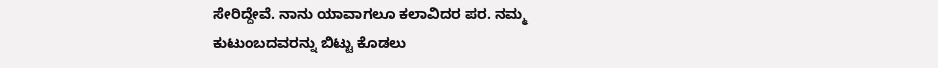ಸೇರಿದ್ದೇವೆ. ನಾನು ಯಾವಾಗಲೂ ಕಲಾವಿದರ ಪರ. ನಮ್ಮ ಕುಟುಂಬದವರನ್ನು ಬಿಟ್ಟು ಕೊಡಲು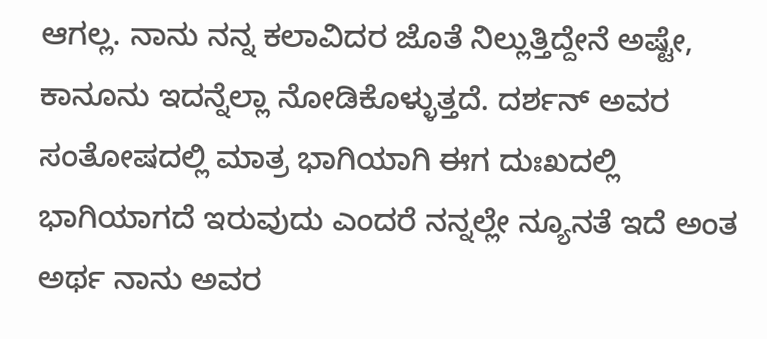ಆಗಲ್ಲ. ನಾನು ನನ್ನ ಕಲಾವಿದರ ಜೊತೆ ನಿಲ್ಲುತ್ತಿದ್ದೇನೆ ಅಷ್ಟೇ, ಕಾನೂನು ಇದನ್ನೆಲ್ಲಾ ನೋಡಿಕೊಳ್ಳುತ್ತದೆ. ದರ್ಶನ್ ಅವರ ಸಂತೋಷದಲ್ಲಿ ಮಾತ್ರ ಭಾಗಿಯಾಗಿ ಈಗ ದುಃಖದಲ್ಲಿ ಭಾಗಿಯಾಗದೆ ಇರುವುದು ಎಂದರೆ ನನ್ನಲ್ಲೇ ನ್ಯೂನತೆ ಇದೆ ಅಂತ ಅರ್ಥ ನಾನು ಅವರ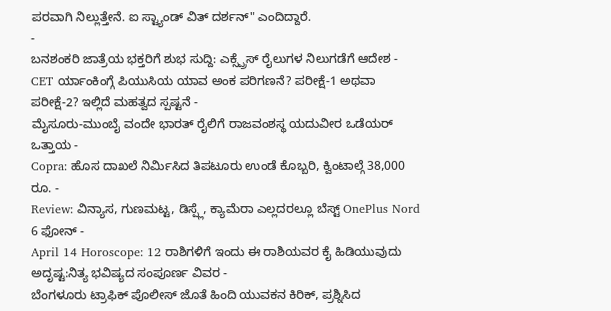ಪರವಾಗಿ ನಿಲ್ಲುತ್ತೇನೆ. ಐ ಸ್ಟ್ಯಾಂಡ್ ವಿತ್ ದರ್ಶನ್" ಎಂದಿದ್ದಾರೆ.
-
ಬನಶಂಕರಿ ಜಾತ್ರೆಯ ಭಕ್ತರಿಗೆ ಶುಭ ಸುದ್ದಿ: ಎಕ್ಸ್ಪ್ರೆಸ್ ರೈಲುಗಳ ನಿಲುಗಡೆಗೆ ಆದೇಶ -
CET ರ್ಯಾಂಕಿಂಗ್ಗೆ ಪಿಯುಸಿಯ ಯಾವ ಅಂಕ ಪರಿಗಣನೆ? ಪರೀಕ್ಷೆ-1 ಅಥವಾ ಪರೀಕ್ಷೆ-2? ಇಲ್ಲಿದೆ ಮಹತ್ವದ ಸ್ಪಷ್ಟನೆ -
ಮೈಸೂರು-ಮುಂಬೈ ವಂದೇ ಭಾರತ್ ರೈಲಿಗೆ ರಾಜವಂಶಸ್ಥ ಯದುವೀರ ಒಡೆಯರ್ ಒತ್ತಾಯ -
Copra: ಹೊಸ ದಾಖಲೆ ನಿರ್ಮಿಸಿದ ತಿಪಟೂರು ಉಂಡೆ ಕೊಬ್ಬರಿ, ಕ್ವಿಂಟಾಲ್ಗೆ 38,000 ರೂ. -
Review: ವಿನ್ಯಾಸ, ಗುಣಮಟ್ಟ, ಡಿಸ್ಪ್ಲೆ, ಕ್ಯಾಮೆರಾ ಎಲ್ಲದರಲ್ಲೂ ಬೆಸ್ಟ್ OnePlus Nord 6 ಫೋನ್ -
April 14 Horoscope: 12 ರಾಶಿಗಳಿಗೆ ಇಂದು ಈ ರಾಶಿಯವರ ಕೈ ಹಿಡಿಯುವುದು ಅದೃಷ್ಟ:ನಿತ್ಯ ಭವಿಷ್ಯದ ಸಂಪೂರ್ಣ ವಿವರ -
ಬೆಂಗಳೂರು ಟ್ರಾಫಿಕ್ ಪೊಲೀಸ್ ಜೊತೆ ಹಿಂದಿ ಯುವಕನ ಕಿರಿಕ್, ಪ್ರಶ್ನಿಸಿದ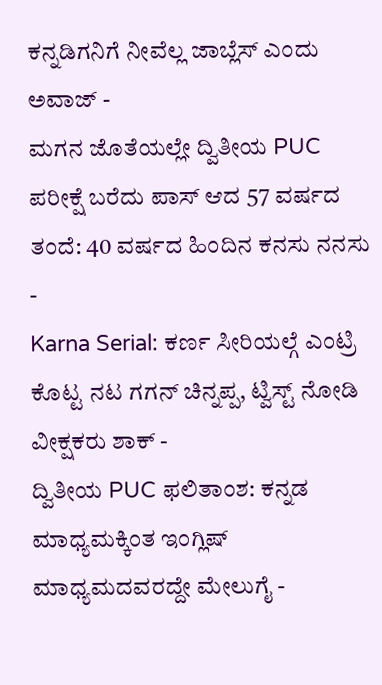ಕನ್ನಡಿಗನಿಗೆ ನೀವೆಲ್ಲ ಜಾಬ್ಲೆಸ್ ಎಂದು ಅವಾಜ್ -
ಮಗನ ಜೊತೆಯಲ್ಲೇ ದ್ವಿತೀಯ PUC ಪರೀಕ್ಷೆ ಬರೆದು ಪಾಸ್ ಆದ 57 ವರ್ಷದ ತಂದೆ: 40 ವರ್ಷದ ಹಿಂದಿನ ಕನಸು ನನಸು -
Karna Serial: ಕರ್ಣ ಸೀರಿಯಲ್ಗೆ ಎಂಟ್ರಿ ಕೊಟ್ಟ ನಟ ಗಗನ್ ಚಿನ್ನಪ್ಪ, ಟ್ವಿಸ್ಟ್ ನೋಡಿ ವೀಕ್ಷಕರು ಶಾಕ್ -
ದ್ವಿತೀಯ PUC ಫಲಿತಾಂಶ: ಕನ್ನಡ ಮಾಧ್ಯಮಕ್ಕಿಂತ ಇಂಗ್ಲಿಷ್ ಮಾಧ್ಯಮದವರದ್ದೇ ಮೇಲುಗೈ -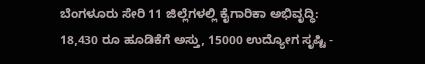ಬೆಂಗಳೂರು ಸೇರಿ 11 ಜಿಲ್ಲೆಗಳಲ್ಲಿ ಕೈಗಾರಿಕಾ ಅಭಿವೃದ್ಧಿ: 18,430 ರೂ ಹೂಡಿಕೆಗೆ ಅಸ್ತು, 15000 ಉದ್ಯೋಗ ಸೃಷ್ಟಿ -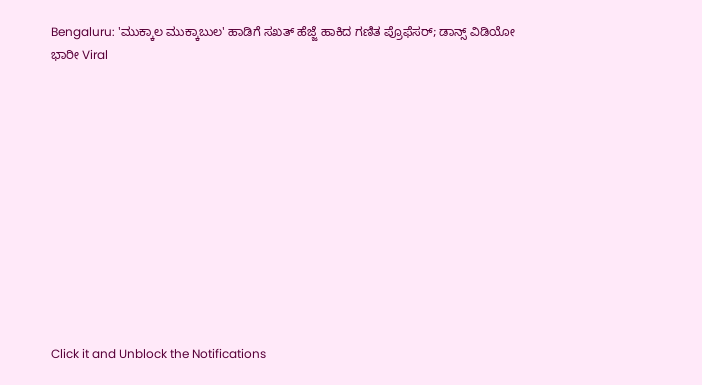Bengaluru: 'ಮುಕ್ಕಾಲ ಮುಕ್ಕಾಬುಲ' ಹಾಡಿಗೆ ಸಖತ್ ಹೆಜ್ಜೆ ಹಾಕಿದ ಗಣಿತ ಪ್ರೊಫೆಸರ್; ಡಾನ್ಸ್ ವಿಡಿಯೋ ಭಾರೀ Viral












Click it and Unblock the Notifications